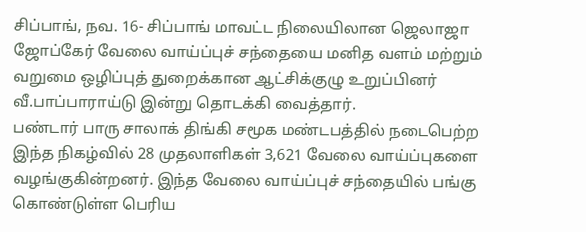சிப்பாங், நவ. 16- சிப்பாங் மாவட்ட நிலையிலான ஜெலாஜா ஜோப்கேர் வேலை வாய்ப்புச் சந்தையை மனித வளம் மற்றும் வறுமை ஒழிப்புத் துறைக்கான ஆட்சிக்குழு உறுப்பினர் வீ.பாப்பாராய்டு இன்று தொடக்கி வைத்தார்.
பண்டார் பாரு சாலாக் திங்கி சமூக மண்டபத்தில் நடைபெற்ற இந்த நிகழ்வில் 28 முதலாளிகள் 3,621 வேலை வாய்ப்புகளை வழங்குகின்றனர். இந்த வேலை வாய்ப்புச் சந்தையில் பங்கு கொண்டுள்ள பெரிய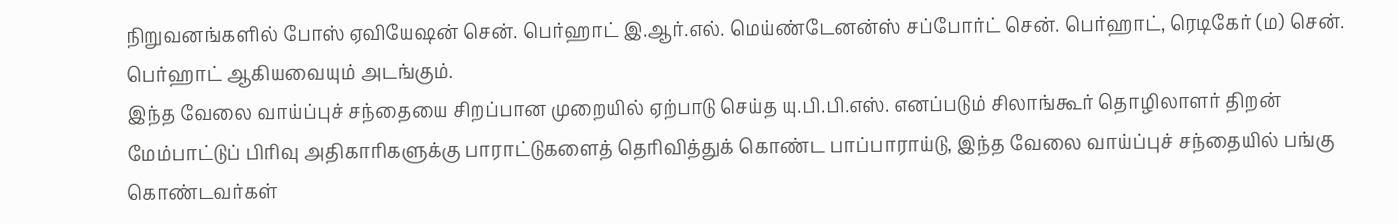நிறுவனங்களில் போஸ் ஏவியேஷன் சென். பெர்ஹாட் இ.ஆர்.எல். மெய்ண்டேனன்ஸ் சப்போர்ட் சென். பெர்ஹாட், ரெடிகேர் (ம) சென். பெர்ஹாட் ஆகியவையும் அடங்கும்.
இந்த வேலை வாய்ப்புச் சந்தையை சிறப்பான முறையில் ஏற்பாடு செய்த யு.பி.பி.எஸ். எனப்படும் சிலாங்கூர் தொழிலாளர் திறன் மேம்பாட்டுப் பிரிவு அதிகாரிகளுக்கு பாராட்டுகளைத் தெரிவித்துக் கொண்ட பாப்பாராய்டு, இந்த வேலை வாய்ப்புச் சந்தையில் பங்கு கொண்டவர்கள்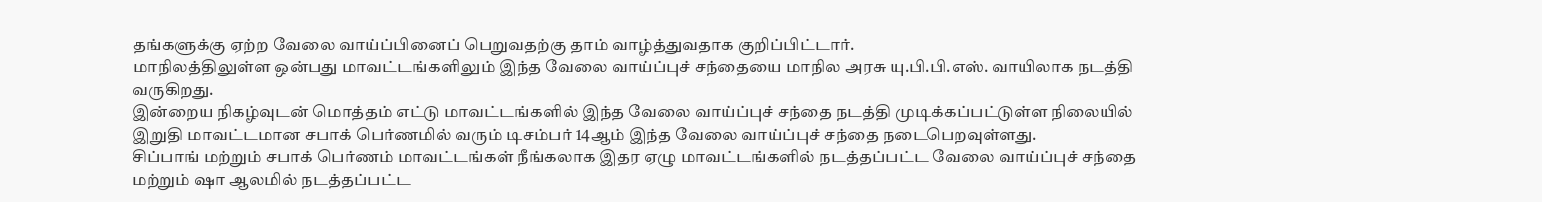தங்களுக்கு ஏற்ற வேலை வாய்ப்பினைப் பெறுவதற்கு தாம் வாழ்த்துவதாக குறிப்பிட்டார்.
மாநிலத்திலுள்ள ஒன்பது மாவட்டங்களிலும் இந்த வேலை வாய்ப்புச் சந்தையை மாநில அரசு யு.பி.பி.எஸ். வாயிலாக நடத்தி வருகிறது.
இன்றைய நிகழ்வுடன் மொத்தம் எட்டு மாவட்டங்களில் இந்த வேலை வாய்ப்புச் சந்தை நடத்தி முடிக்கப்பட்டுள்ள நிலையில் இறுதி மாவட்டமான சபாக் பெர்ணமில் வரும் டிசம்பர் 14ஆம் இந்த வேலை வாய்ப்புச் சந்தை நடைபெறவுள்ளது.
சிப்பாங் மற்றும் சபாக் பெர்ணம் மாவட்டங்கள் நீங்கலாக இதர ஏழு மாவட்டங்களில் நடத்தப்பட்ட வேலை வாய்ப்புச் சந்தை மற்றும் ஷா ஆலமில் நடத்தப்பட்ட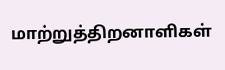மாற்றுத்திறனாளிகள்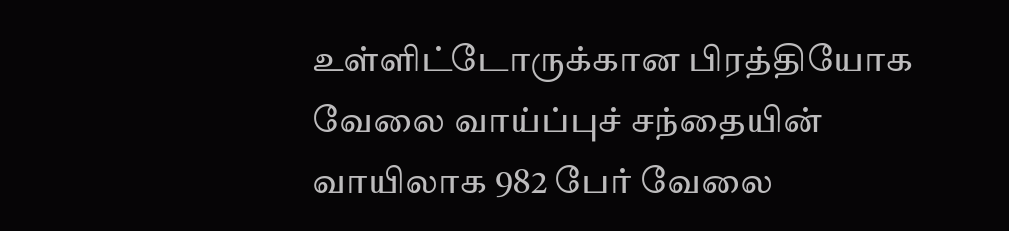உள்ளிட்டோருக்கான பிரத்தியோக வேலை வாய்ப்புச் சந்தையின் வாயிலாக 982 பேர் வேலை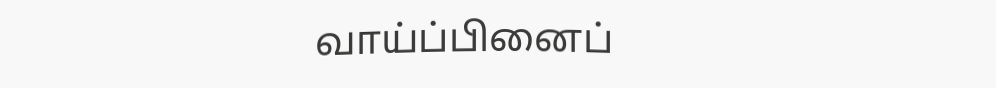வாய்ப்பினைப்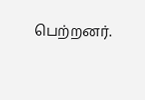பெற்றனர்.